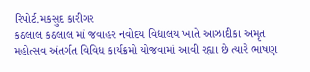રિપોર્ટ.મકસુદ કારીગર
કઠલાલ કઠલાલ માં જવાહર નવોદય વિદ્યાલય ખાતે આઝાદીકા અમૃત મહોત્સવ અંતર્ગત વિવિધ કાર્યક્રમો યોજવામાં આવી રહ્યા છે ત્યારે ભાષણ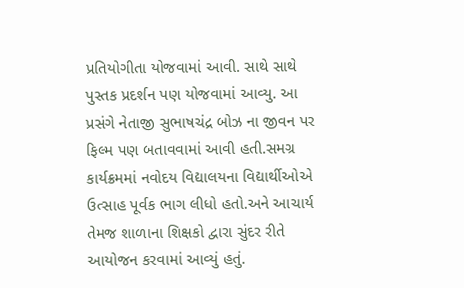પ્રતિયોગીતા યોજવામાં આવી. સાથે સાથે પુસ્તક પ્રદર્શન પણ યોજવામાં આવ્યુ. આ પ્રસંગે નેતાજી સુભાષચંદ્ર બોઝ ના જીવન પર ફિલ્મ પણ બતાવવામાં આવી હતી.સમગ્ર કાર્યક્રમમાં નવોદય વિદ્યાલયના વિદ્યાર્થીઓએ ઉત્સાહ પૂર્વક ભાગ લીધો હતો.અને આચાર્ય તેમજ શાળાના શિક્ષકો દ્વારા સુંદર રીતે આયોજન કરવામાં આવ્યું હતું.